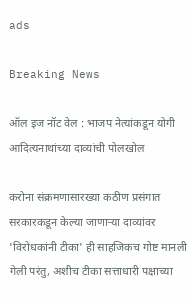ads

Breaking News

ऑल इज नॉट वेल : भाजप नेत्यांकडून योगी आदित्यनाथांच्या दाव्यांची पोलखोल

करोना संक्रमणासारख्या कठीण प्रसंगात सरकारकडून केल्या जाणाऱ्या दाव्यांवर 'विरोधकांनी टीका' ही साहजिकच गोष्ट मानली गेली परंतु, अशीच टीका सत्ताधारी पक्षाच्या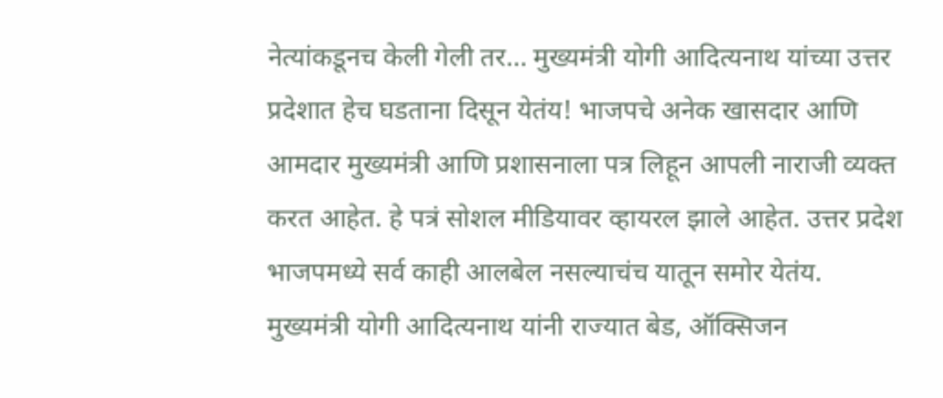नेत्यांकडूनच केली गेली तर... मुख्यमंत्री योगी आदित्यनाथ यांच्या उत्तर प्रदेशात हेच घडताना दिसून येतंय! भाजपचे अनेक खासदार आणि आमदार मुख्यमंत्री आणि प्रशासनाला पत्र लिहून आपली नाराजी व्यक्त करत आहेत. हे पत्रं सोशल मीडियावर व्हायरल झाले आहेत. उत्तर प्रदेश भाजपमध्ये सर्व काही आलबेल नसल्याचंच यातून समोर येतंय. मुख्यमंत्री योगी आदित्यनाथ यांनी राज्यात बेड, ऑक्सिजन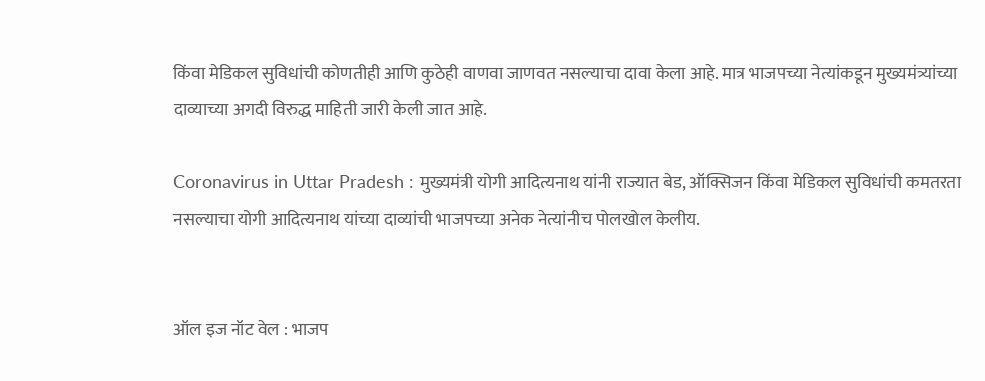किंवा मेडिकल सुविधांची कोणतीही आणि कुठेही वाणवा जाणवत नसल्याचा दावा केला आहे. मात्र भाजपच्या नेत्यांकडून मुख्यमंत्र्यांच्या दाव्याच्या अगदी विरुद्ध माहिती जारी केली जात आहे.

Coronavirus in Uttar Pradesh : मुख्यमंत्री योगी आदित्यनाथ यांनी राज्यात बेड, ऑक्सिजन किंवा मेडिकल सुविधांची कमतरता नसल्याचा योगी आदित्यनाथ यांच्या दाव्यांची भाजपच्या अनेक नेत्यांनीच पोलखोल केलीय.


ऑल इज नॉट वेल : भाजप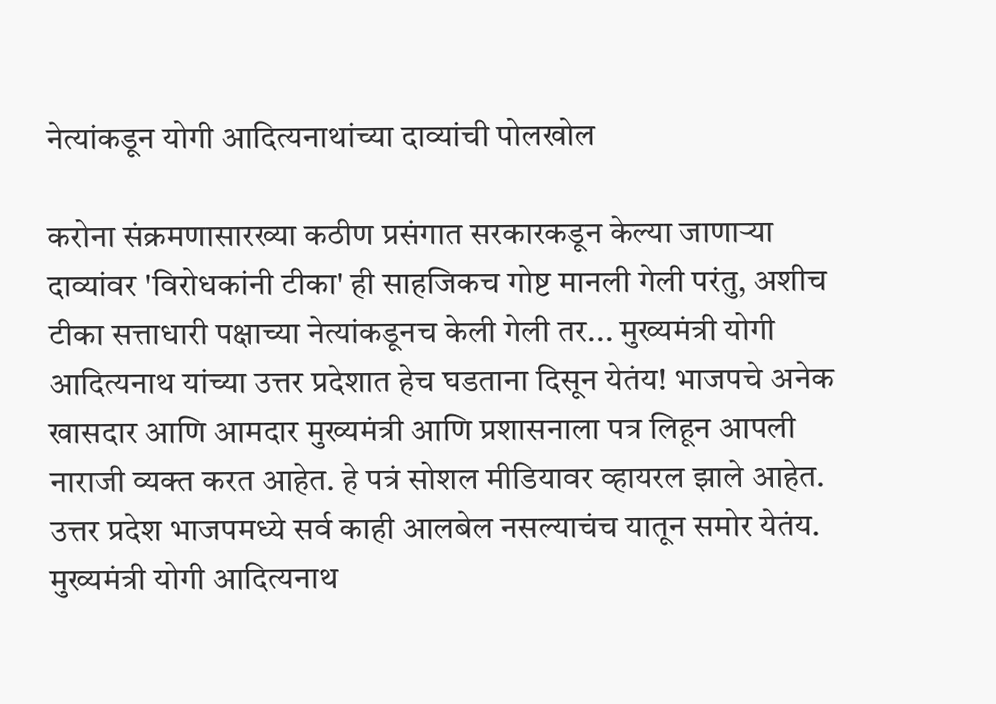नेत्यांकडून योगी आदित्यनाथांच्या दाव्यांची पोलखोल

करोना संक्रमणासारख्या कठीण प्रसंगात सरकारकडून केल्या जाणाऱ्या दाव्यांवर 'विरोधकांनी टीका' ही साहजिकच गोष्ट मानली गेली परंतु, अशीच टीका सत्ताधारी पक्षाच्या नेत्यांकडूनच केली गेली तर... मुख्यमंत्री योगी आदित्यनाथ यांच्या उत्तर प्रदेशात हेच घडताना दिसून येतंय! भाजपचे अनेक खासदार आणि आमदार मुख्यमंत्री आणि प्रशासनाला पत्र लिहून आपली नाराजी व्यक्त करत आहेत. हे पत्रं सोशल मीडियावर व्हायरल झाले आहेत. उत्तर प्रदेश भाजपमध्ये सर्व काही आलबेल नसल्याचंच यातून समोर येतंय. मुख्यमंत्री योगी आदित्यनाथ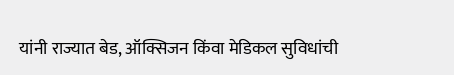यांनी राज्यात बेड, ऑक्सिजन किंवा मेडिकल सुविधांची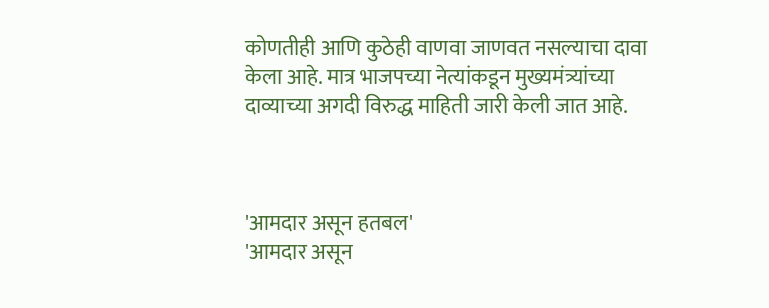कोणतीही आणि कुठेही वाणवा जाणवत नसल्याचा दावा केला आहे. मात्र भाजपच्या नेत्यांकडून मुख्यमंत्र्यांच्या दाव्याच्या अगदी विरुद्ध माहिती जारी केली जात आहे.



'आमदार असून हतबल'
'आमदार असून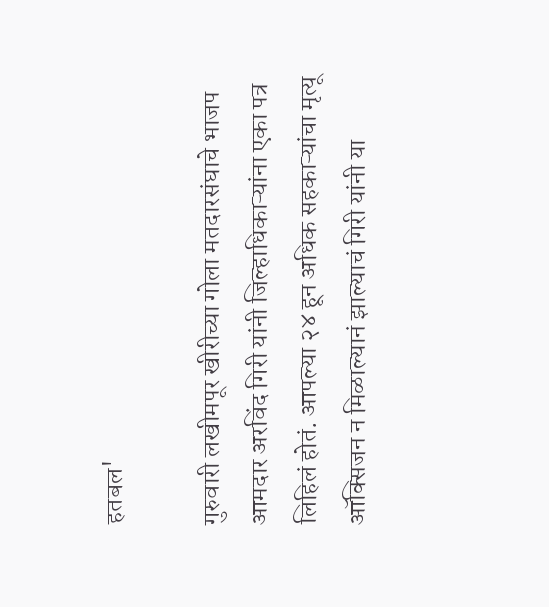हतबल'

गुरुवारी लखीमपूर खीरीच्या गोला मतदारसंघाचे भाजप आमदार अरविंद गिरी यांनी जिल्हाधिकाऱ्यांना एका पत्र लिहिलं होतं. आपल्या २४ हून अधिक सहकाऱ्यांचा मृत्यू ऑक्सिजन न मिळाल्यानं झाल्याचं गिरी यांनी या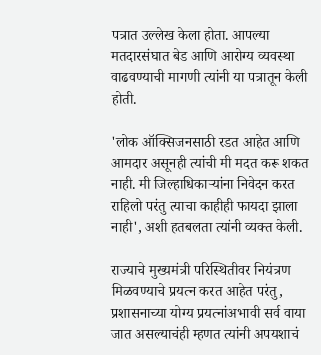पत्रात उल्लेख केला होता. आपल्या मतदारसंघात बेड आणि आरोग्य व्यवस्था वाढवण्याची मागणी त्यांनी या पत्रातून केली होती.

'लोक ऑक्सिजनसाठी रडत आहेत आणि आमदार असूनही त्यांची मी मदत करू शकत नाही. मी जिल्हाधिकाऱ्यांना निवेदन करत राहिलो परंतु त्याचा काहीही फायदा झाला नाही', अशी हतबलता त्यांनी व्यक्त केली.

राज्याचे मुख्यमंत्री परिस्थितीवर नियंत्रण मिळवण्याचे प्रयत्न करत आहेत परंतु, प्रशासनाच्या योग्य प्रयत्नांअभावी सर्व वाया जात असल्याचंही म्हणत त्यांनी अपयशाचं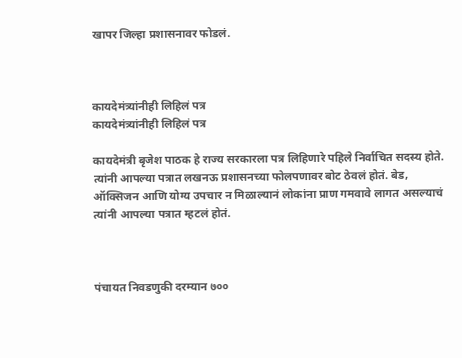खापर जिल्हा प्रशासनावर फोडलं.



कायदेमंत्र्यांनीही लिहिलं पत्र
कायदेमंत्र्यांनीही लिहिलं पत्र

कायदेमंत्री बृजेश पाठक हे राज्य सरकारला पत्र लिहिणारे पहिले निर्वाचित सदस्य होते. त्यांनी आपल्या पत्रात लखनऊ प्रशासनच्या फोलपणावर बोट ठेवलं होतं. बेड, ऑक्सिजन आणि योग्य उपचार न मिळाल्यानं लोकांना प्राण गमवावे लागत असल्याचं त्यांनी आपल्या पत्रात म्हटलं होतं.



पंचायत निवडणुकी दरम्यान ७००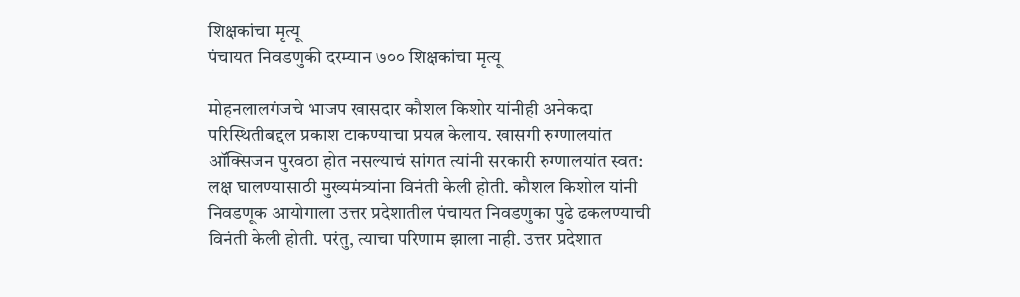शिक्षकांचा मृत्यू
पंचायत निवडणुकी दरम्यान ७०० शिक्षकांचा मृत्यू

मोहनलालगंजचे भाजप खासदार कौशल किशोर यांनीही अनेकदा परिस्थितीबद्दल प्रकाश टाकण्याचा प्रयत्न केलाय. खासगी रुग्णालयांत ऑक्सिजन पुरवठा होत नसल्याचं सांगत त्यांनी सरकारी रुग्णालयांत स्वत: लक्ष घालण्यासाठी मुख्यमंत्र्यांना विनंती केली होती. कौशल किशोल यांनी निवडणूक आयोगाला उत्तर प्रदेशातील पंचायत निवडणुका पुढे ढकलण्याची विनंती केली होती. परंतु, त्याचा परिणाम झाला नाही. उत्तर प्रदेशात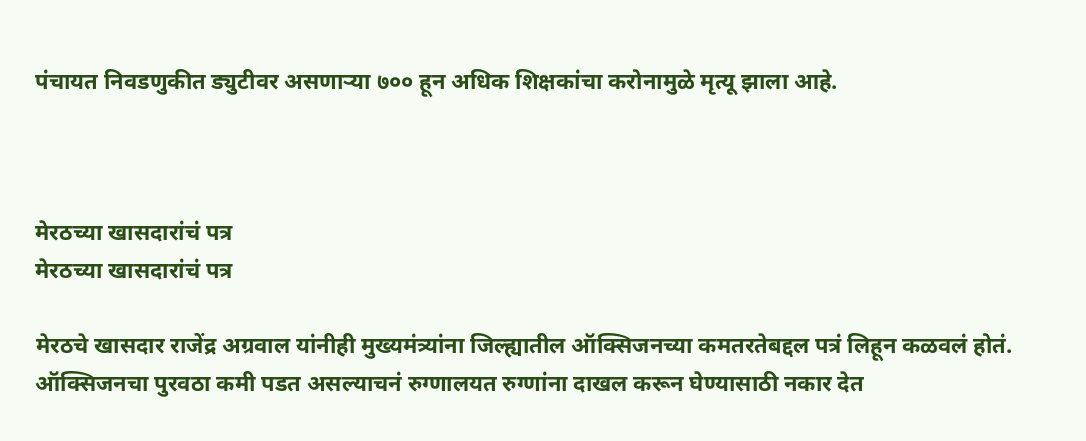पंचायत निवडणुकीत ड्युटीवर असणाऱ्या ७०० हून अधिक शिक्षकांचा करोनामुळे मृत्यू झाला आहे.



मेरठच्या खासदारांचं पत्र
मेरठच्या खासदारांचं पत्र

मेरठचे खासदार राजेंद्र अग्रवाल यांनीही मुख्यमंत्र्यांना जिल्ह्यातील ऑक्सिजनच्या कमतरतेबद्दल पत्रं लिहून कळवलं होतं. ऑक्सिजनचा पुरवठा कमी पडत असल्याचनं रुग्णालयत रुग्णांना दाखल करून घेण्यासाठी नकार देत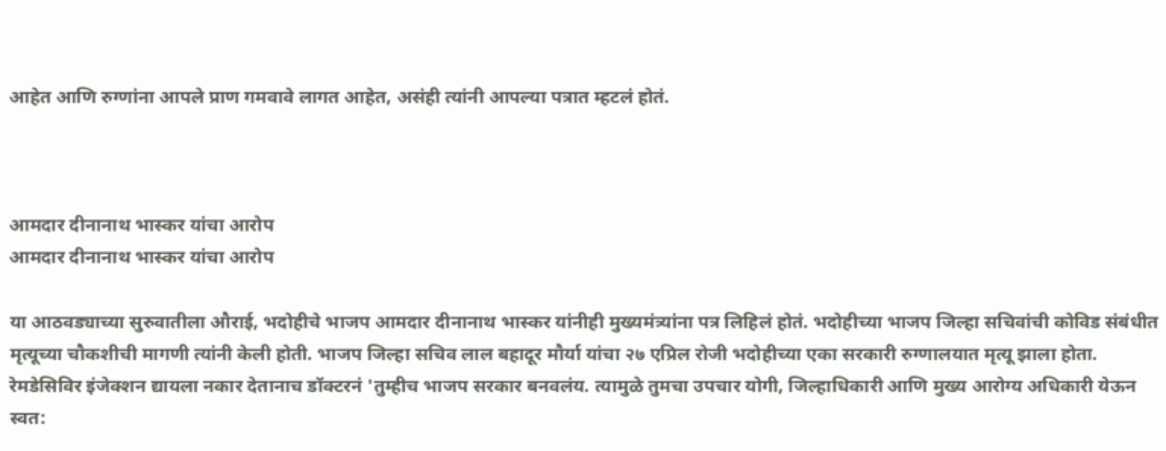आहेत आणि रुग्णांना आपले प्राण गमवावे लागत आहेत, असंही त्यांनी आपल्या पत्रात म्हटलं होतं.



आमदार दीनानाथ भास्कर यांचा आरोप
आमदार दीनानाथ भास्कर यांचा आरोप

या आठवड्याच्या सुरुवातीला औराई, भदोहीचे भाजप आमदार दीनानाथ भास्कर यांनीही मुख्यमंत्र्यांना पत्र लिहिलं होतं. भदोहीच्या भाजप जिल्हा सचिवांची कोविड संबंधीत मृत्यूच्या चौकशीची मागणी त्यांनी केली होती. भाजप जिल्हा सचिव लाल बहादूर मौर्या यांचा २७ एप्रिल रोजी भदोहीच्या एका सरकारी रुग्णालयात मृत्यू झाला होता. रेमडेसिविर इंजेक्शन द्यायला नकार देतानाच डॉक्टरनं 'तुम्हीच भाजप सरकार बनवलंय. त्यामुळे तुमचा उपचार योगी, जिल्हाधिकारी आणि मुख्य आरोग्य अधिकारी येऊन स्वत: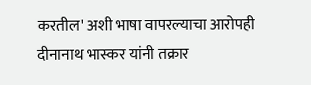करतील' अशी भाषा वापरल्याचा आरोपही दीनानाथ भास्कर यांनी तक्रार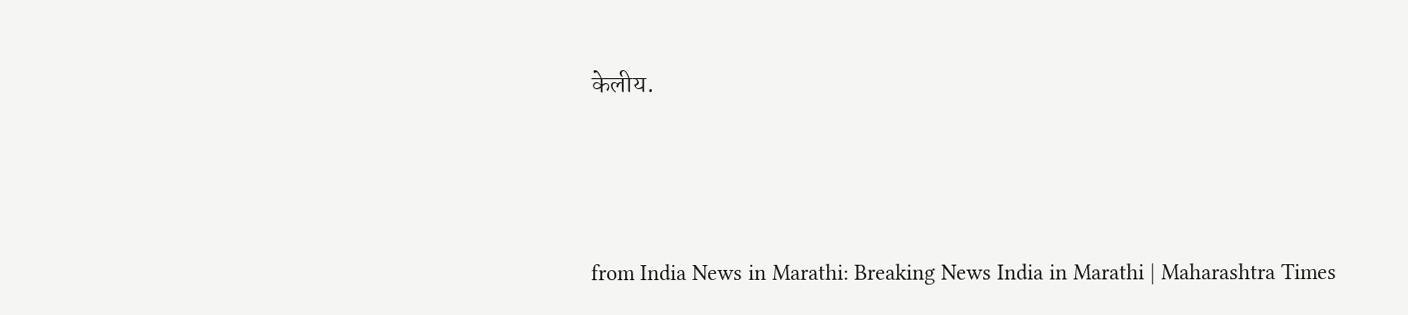केलीय.





from India News in Marathi: Breaking News India in Marathi | Maharashtra Times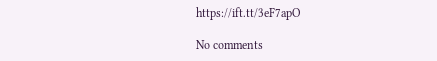https://ift.tt/3eF7apO

No comments